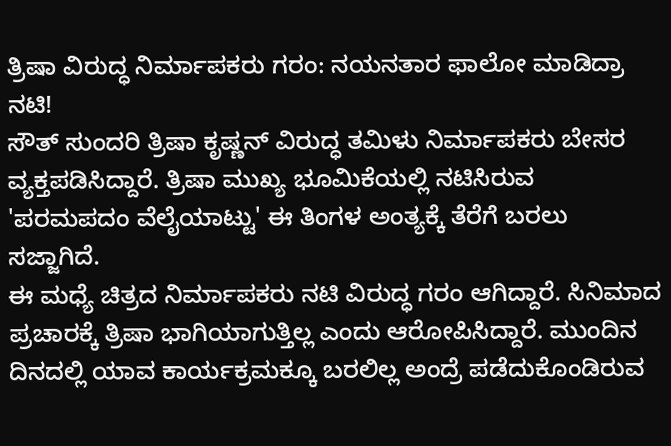ತ್ರಿಷಾ ವಿರುದ್ಧ ನಿರ್ಮಾಪಕರು ಗರಂ: ನಯನತಾರ ಫಾಲೋ ಮಾಡಿದ್ರಾ ನಟಿ!
ಸೌತ್ ಸುಂದರಿ ತ್ರಿಷಾ ಕೃಷ್ಣನ್ ವಿರುದ್ಧ ತಮಿಳು ನಿರ್ಮಾಪಕರು ಬೇಸರ ವ್ಯಕ್ತಪಡಿಸಿದ್ದಾರೆ. ತ್ರಿಷಾ ಮುಖ್ಯ ಭೂಮಿಕೆಯಲ್ಲಿ ನಟಿಸಿರುವ 'ಪರಮಪದಂ ವೆಲೈಯಾಟ್ಟು' ಈ ತಿಂಗಳ ಅಂತ್ಯಕ್ಕೆ ತೆರೆಗೆ ಬರಲು ಸಜ್ಜಾಗಿದೆ.
ಈ ಮಧ್ಯೆ ಚಿತ್ರದ ನಿರ್ಮಾಪಕರು ನಟಿ ವಿರುದ್ಧ ಗರಂ ಆಗಿದ್ದಾರೆ. ಸಿನಿಮಾದ ಪ್ರಚಾರಕ್ಕೆ ತ್ರಿಷಾ ಭಾಗಿಯಾಗುತ್ತಿಲ್ಲ ಎಂದು ಆರೋಪಿಸಿದ್ದಾರೆ. ಮುಂದಿನ ದಿನದಲ್ಲಿ ಯಾವ ಕಾರ್ಯಕ್ರಮಕ್ಕೂ ಬರಲಿಲ್ಲ ಅಂದ್ರೆ ಪಡೆದುಕೊಂಡಿರುವ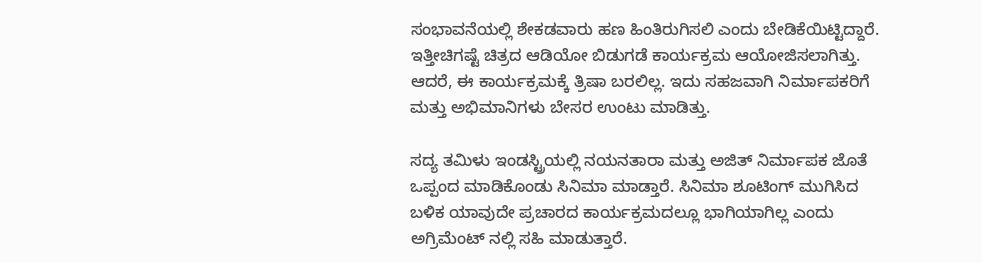ಸಂಭಾವನೆಯಲ್ಲಿ ಶೇಕಡವಾರು ಹಣ ಹಿಂತಿರುಗಿಸಲಿ ಎಂದು ಬೇಡಿಕೆಯಿಟ್ಟಿದ್ದಾರೆ.
ಇತ್ತೀಚಿಗಷ್ಟೆ ಚಿತ್ರದ ಆಡಿಯೋ ಬಿಡುಗಡೆ ಕಾರ್ಯಕ್ರಮ ಆಯೋಜಿಸಲಾಗಿತ್ತು. ಆದರೆ, ಈ ಕಾರ್ಯಕ್ರಮಕ್ಕೆ ತ್ರಿಷಾ ಬರಲಿಲ್ಲ. ಇದು ಸಹಜವಾಗಿ ನಿರ್ಮಾಪಕರಿಗೆ ಮತ್ತು ಅಭಿಮಾನಿಗಳು ಬೇಸರ ಉಂಟು ಮಾಡಿತ್ತು.

ಸದ್ಯ ತಮಿಳು ಇಂಡಸ್ಟ್ರಿಯಲ್ಲಿ ನಯನತಾರಾ ಮತ್ತು ಅಜಿತ್ ನಿರ್ಮಾಪಕ ಜೊತೆ ಒಪ್ಪಂದ ಮಾಡಿಕೊಂಡು ಸಿನಿಮಾ ಮಾಡ್ತಾರೆ. ಸಿನಿಮಾ ಶೂಟಿಂಗ್ ಮುಗಿಸಿದ ಬಳಿಕ ಯಾವುದೇ ಪ್ರಚಾರದ ಕಾರ್ಯಕ್ರಮದಲ್ಲೂ ಭಾಗಿಯಾಗಿಲ್ಲ ಎಂದು ಅಗ್ರಿಮೆಂಟ್ ನಲ್ಲಿ ಸಹಿ ಮಾಡುತ್ತಾರೆ.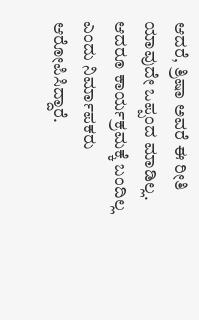ಆದರೆ, ತ್ರಿಷಾ ಅವರೆ ಈ ರೀತಿ ಯಾವುದೇ ಒಪ್ಪಂದ ಮಾಡಿಲ್ಲ. ಆದರೂ ಕಾರ್ಯಕ್ರಮಕ್ಕೆ ಬಂದಿಲ್ಲ ಎಂದು ನಿರ್ಮಾಪಕರು ಆರೋಪಿಸಿದ್ದಾರೆ.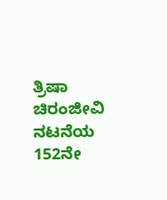ತ್ರಿಷಾ ಚಿರಂಜೀವಿ ನಟನೆಯ 152ನೇ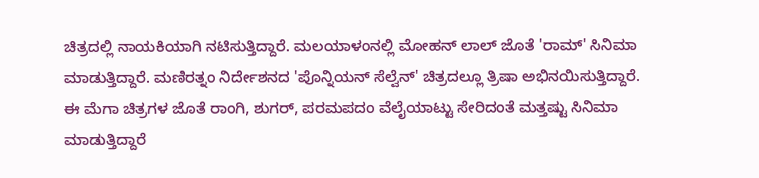ಚಿತ್ರದಲ್ಲಿ ನಾಯಕಿಯಾಗಿ ನಟಿಸುತ್ತಿದ್ದಾರೆ. ಮಲಯಾಳಂನಲ್ಲಿ ಮೋಹನ್ ಲಾಲ್ ಜೊತೆ 'ರಾಮ್' ಸಿನಿಮಾ ಮಾಡುತ್ತಿದ್ದಾರೆ. ಮಣಿರತ್ನಂ ನಿರ್ದೇಶನದ 'ಪೊನ್ನಿಯನ್ ಸೆಲ್ವೆನ್' ಚಿತ್ರದಲ್ಲೂ ತ್ರಿಷಾ ಅಭಿನಯಿಸುತ್ತಿದ್ದಾರೆ. ಈ ಮೆಗಾ ಚಿತ್ರಗಳ ಜೊತೆ ರಾಂಗಿ, ಶುಗರ್, ಪರಮಪದಂ ವೆಲೈಯಾಟ್ಟು ಸೇರಿದಂತೆ ಮತ್ತಷ್ಟು ಸಿನಿಮಾ ಮಾಡುತ್ತಿದ್ದಾರೆ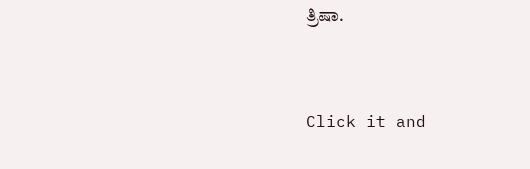ತ್ರಿಷಾ.


Click it and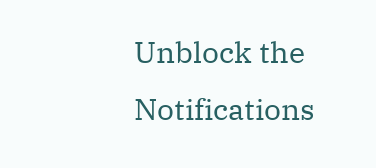Unblock the Notifications